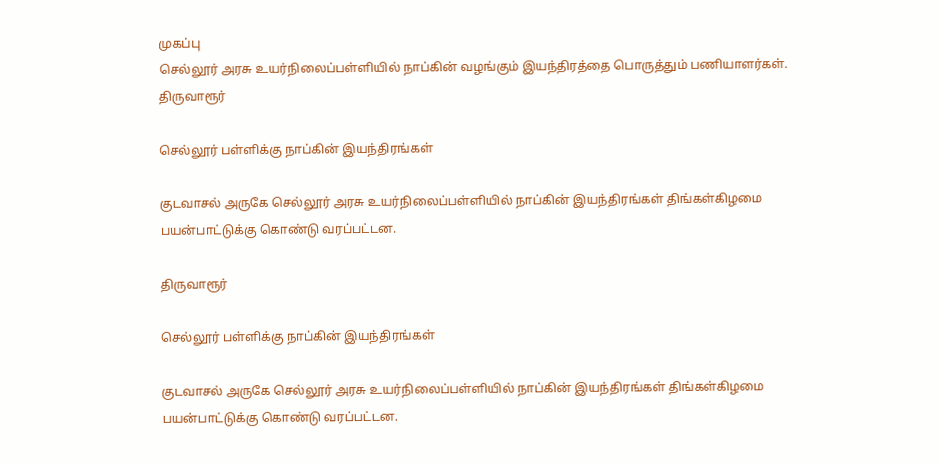முகப்பு
செல்லூர் அரசு உயர்நிலைப்பள்ளியில் நாப்கின் வழங்கும் இயந்திரத்தை பொருத்தும் பணியாளர்கள்.
திருவாரூர்

செல்லூர் பள்ளிக்கு நாப்கின் இயந்திரங்கள்

குடவாசல் அருகே செல்லூர் அரசு உயர்நிலைப்பள்ளியில் நாப்கின் இயந்திரங்கள் திங்கள்கிழமை பயன்பாட்டுக்கு கொண்டு வரப்பட்டன.

திருவாரூர்

செல்லூர் பள்ளிக்கு நாப்கின் இயந்திரங்கள்

குடவாசல் அருகே செல்லூர் அரசு உயர்நிலைப்பள்ளியில் நாப்கின் இயந்திரங்கள் திங்கள்கிழமை பயன்பாட்டுக்கு கொண்டு வரப்பட்டன.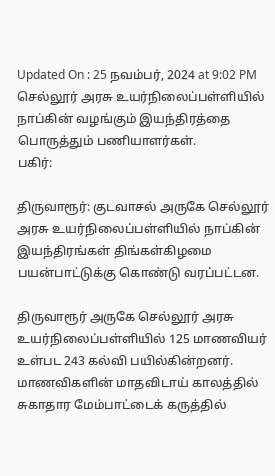Updated On : 25 நவம்பர், 2024 at 9:02 PM
செல்லூர் அரசு உயர்நிலைப்பள்ளியில் நாப்கின் வழங்கும் இயந்திரத்தை பொருத்தும் பணியாளர்கள்.
பகிர்:

திருவாரூர்: குடவாசல் அருகே செல்லூர் அரசு உயர்நிலைப்பள்ளியில் நாப்கின் இயந்திரங்கள் திங்கள்கிழமை பயன்பாட்டுக்கு கொண்டு வரப்பட்டன.

திருவாரூர் அருகே செல்லூர் அரசு உயர்நிலைப்பள்ளியில் 125 மாணவியர் உள்பட 243 கல்வி பயில்கின்றனர். மாணவிகளின் மாதவிடாய் காலத்தில் சுகாதார மேம்பாட்டைக் கருத்தில்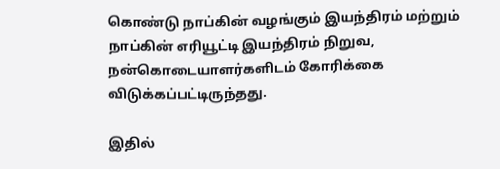கொண்டு நாப்கின் வழங்கும் இயந்திரம் மற்றும் நாப்கின் எரியூட்டி இயந்திரம் நிறுவ, நன்கொடையாளர்களிடம் கோரிக்கை விடுக்கப்பட்டிருந்தது.

இதில்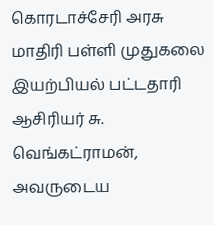கொரடாச்சேரி அரசு மாதிரி பள்ளி முதுகலை இயற்பியல் பட்டதாரி ஆசிரியர் சு. வெங்கட்ராமன், அவருடைய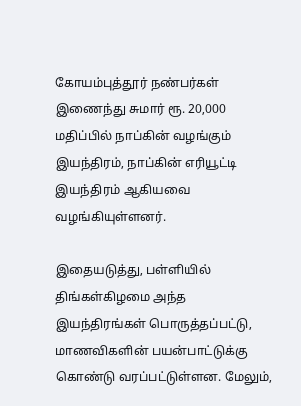கோயம்புத்தூர் நண்பர்கள் இணைந்து சுமார் ரூ. 20,000 மதிப்பில் நாப்கின் வழங்கும் இயந்திரம், நாப்கின் எரியூட்டி இயந்திரம் ஆகியவை வழங்கியுள்ளனர்.

இதையடுத்து, பள்ளியில் திங்கள்கிழமை அந்த இயந்திரங்கள் பொருத்தப்பட்டு, மாணவிகளின் பயன்பாட்டுக்கு கொண்டு வரப்பட்டுள்ளன. மேலும்,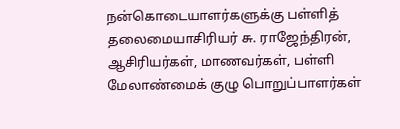நன்கொடையாளர்களுக்கு பள்ளித் தலைமையாசிரியர் சு. ராஜேந்திரன், ஆசிரியர்கள், மாணவர்கள், பள்ளி மேலாண்மைக் குழு பொறுப்பாளர்கள்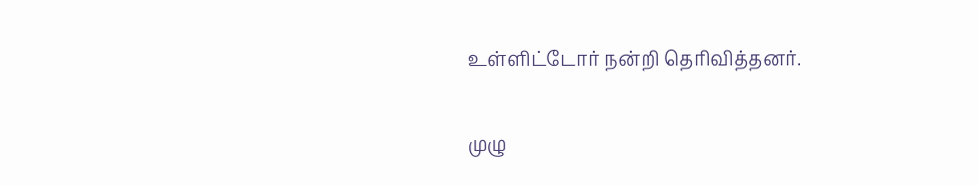உள்ளிட்டோர் நன்றி தெரிவித்தனர்.

முழு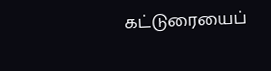கட்டுரையைப்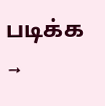படிக்க →